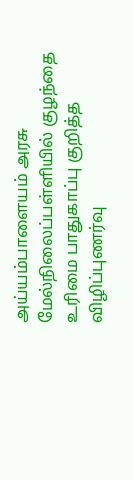அய்யம்பாளையம் அரசு மேல்நிலைப்பள்ளியில் குழந்தை உரிமை பாதுகாப்பு குறித்த விழிப்புணர்வு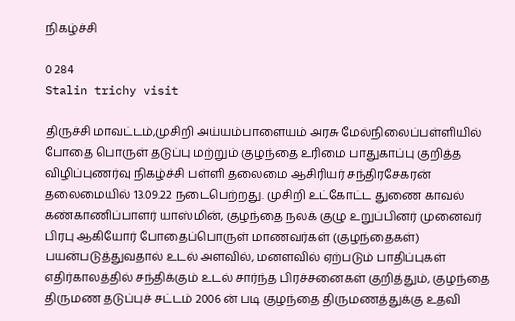நிகழ்ச்சி

0 284
Stalin trichy visit

திருச்சி மாவட்டம்,முசிறி அய்யம்பாளையம் அரசு மேல்நிலைப்பள்ளியில் போதை பொருள் தடுப்பு மற்றும் குழந்தை உரிமை பாதுகாப்பு குறித்த விழிப்புணர்வு நிகழ்ச்சி பள்ளி தலைமை ஆசிரியர் சந்திரசேகரன் தலைமையில் 13.09.22 நடைபெற்றது. முசிறி உட்கோட்ட துணை காவல் கண்காணிப்பாளர் யாஸ்மின், குழந்தை நலக் குழு உறுப்பினர் முனைவர் பிரபு ஆகியோர் போதைப்பொருள் மாணவர்கள் (குழந்தைகள்) பயன்படுத்துவதால் உடல் அளவில், மனளவில் ஏற்படும் பாதிப்புகள் எதிர்காலத்தில் சந்திக்கும் உடல் சார்ந்த பிரச்சனைகள் குறித்தும், குழந்தை திருமண தடுப்புச் சட்டம் 2006 ன் படி குழந்தை திருமணத்துக்கு உதவி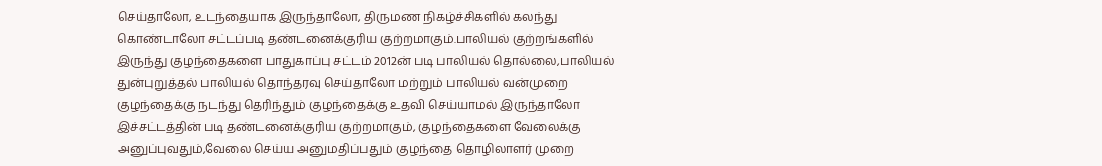செய்தாலோ, உடந்தையாக இருந்தாலோ, திருமண நிகழ்ச்சிகளில் கலந்து கொண்டாலோ சட்டப்படி தண்டனைக்குரிய குற்றமாகும்.பாலியல் குற்றங்களில் இருந்து குழந்தைகளை பாதுகாப்பு சட்டம் 2012ன் படி பாலியல் தொல்லை,பாலியல் துன்புறுத்தல் பாலியல் தொந்தரவு செய்தாலோ மற்றும் பாலியல் வன்முறை குழந்தைக்கு நடந்து தெரிந்தும் குழந்தைக்கு உதவி செய்யாமல் இருந்தாலோ இச்சட்டத்தின் படி தண்டனைக்குரிய குற்றமாகும், குழந்தைகளை வேலைக்கு அனுப்புவதும்,வேலை செய்ய அனுமதிப்பதும் குழந்தை தொழிலாளர் முறை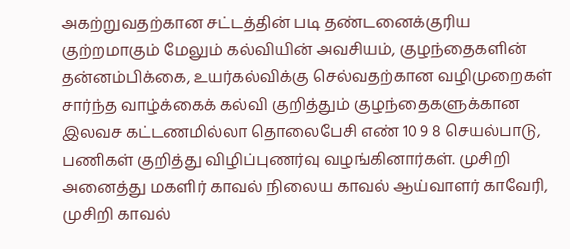அகற்றுவதற்கான சட்டத்தின் படி தண்டனைக்குரிய குற்றமாகும் மேலும் கல்வியின் அவசியம், குழந்தைகளின் தன்னம்பிக்கை, உயர்கல்விக்கு செல்வதற்கான வழிமுறைகள் சார்ந்த வாழ்க்கைக் கல்வி குறித்தும் குழந்தைகளுக்கான இலவச கட்டணமில்லா தொலைபேசி எண் 10 9 8 செயல்பாடு, பணிகள் குறித்து விழிப்புணர்வு வழங்கினார்கள். முசிறி அனைத்து மகளிர் காவல் நிலைய காவல் ஆய்வாளர் காவேரி, முசிறி காவல்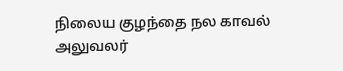நிலைய குழந்தை நல காவல் அலுவலர்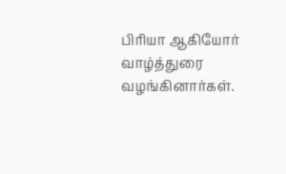பிரியா ஆகியோர் வாழ்த்துரை வழங்கினார்கள்.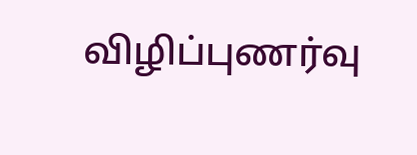விழிப்புணர்வு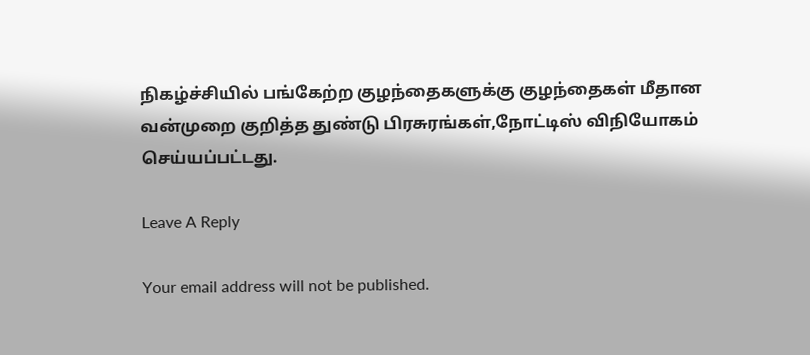நிகழ்ச்சியில் பங்கேற்ற குழந்தைகளுக்கு குழந்தைகள் மீதான வன்முறை குறித்த துண்டு பிரசுரங்கள்,நோட்டிஸ் விநியோகம் செய்யப்பட்டது.

Leave A Reply

Your email address will not be published.